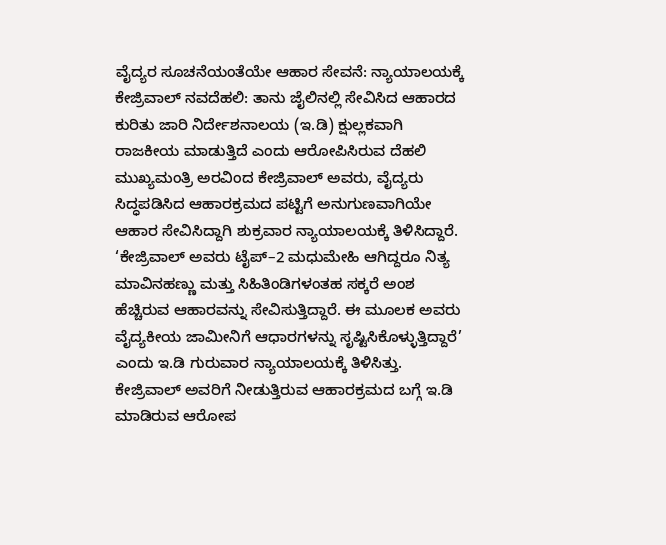ವೈದ್ಯರ ಸೂಚನೆಯಂತೆಯೇ ಆಹಾರ ಸೇವನೆ: ನ್ಯಾಯಾಲಯಕ್ಕೆ ಕೇಜ್ರಿವಾಲ್ ನವದೆಹಲಿ: ತಾನು ಜೈಲಿನಲ್ಲಿ ಸೇವಿಸಿದ ಆಹಾರದ ಕುರಿತು ಜಾರಿ ನಿರ್ದೇಶನಾಲಯ (ಇ.ಡಿ) ಕ್ಷುಲ್ಲಕವಾಗಿ ರಾಜಕೀಯ ಮಾಡುತ್ತಿದೆ ಎಂದು ಆರೋಪಿಸಿರುವ ದೆಹಲಿ ಮುಖ್ಯಮಂತ್ರಿ ಅರವಿಂದ ಕೇಜ್ರಿವಾಲ್‌ ಅವರು, ವೈದ್ಯರು ಸಿದ್ಧಪಡಿಸಿದ ಆಹಾರಕ್ರಮದ ಪಟ್ಟಿಗೆ ಅನುಗುಣವಾಗಿಯೇ ಆಹಾರ ಸೇವಿಸಿದ್ದಾಗಿ ಶುಕ್ರವಾರ ನ್ಯಾಯಾಲಯಕ್ಕೆ ತಿಳಿಸಿದ್ದಾರೆ. ‘ಕೇಜ್ರಿವಾಲ್‌ ಅವರು ಟೈಪ್‌–2 ಮಧುಮೇಹಿ ಆಗಿದ್ದರೂ ನಿತ್ಯ ಮಾವಿನಹಣ್ಣು ಮತ್ತು ಸಿಹಿತಿಂಡಿಗಳಂತಹ ಸಕ್ಕರೆ ಅಂಶ ಹೆಚ್ಚಿರುವ ಆಹಾರವನ್ನು ಸೇವಿಸುತ್ತಿದ್ದಾರೆ. ಈ ಮೂಲಕ ಅವರು ವೈದ್ಯಕೀಯ ಜಾಮೀನಿಗೆ ಆಧಾರಗಳನ್ನು ಸೃಷ್ಟಿಸಿಕೊಳ್ಳುತ್ತಿದ್ದಾರೆ’ ಎಂದು ಇ.ಡಿ ಗುರುವಾರ ನ್ಯಾಯಾಲಯಕ್ಕೆ ತಿಳಿಸಿತ್ತು. ಕೇಜ್ರಿವಾಲ್‌ ಅವರಿಗೆ ನೀಡುತ್ತಿರುವ ಆಹಾರಕ್ರಮದ ಬಗ್ಗೆ ಇ.ಡಿ ಮಾಡಿರುವ ಆರೋಪ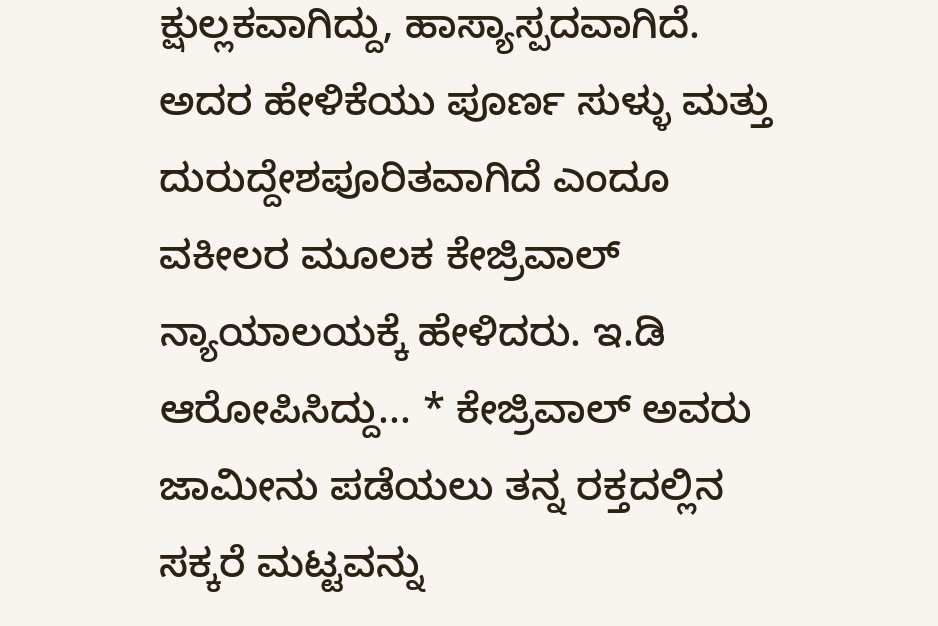ಕ್ಷುಲ್ಲಕವಾಗಿದ್ದು, ಹಾಸ್ಯಾಸ್ಪದವಾಗಿದೆ. ಅದರ ಹೇಳಿಕೆಯು ಪೂರ್ಣ ಸುಳ್ಳು ಮತ್ತು ದುರುದ್ದೇಶಪೂರಿತವಾಗಿದೆ ಎಂದೂ ವಕೀಲರ ಮೂಲಕ ಕೇಜ್ರಿವಾಲ್ ನ್ಯಾಯಾಲಯಕ್ಕೆ ಹೇಳಿದರು. ಇ.ಡಿ ಆರೋಪಿಸಿದ್ದು... * ಕೇಜ್ರಿವಾಲ್‌ ಅವರು ಜಾಮೀನು ಪಡೆಯಲು ತನ್ನ ರಕ್ತದಲ್ಲಿನ ಸಕ್ಕರೆ ಮಟ್ಟವನ್ನು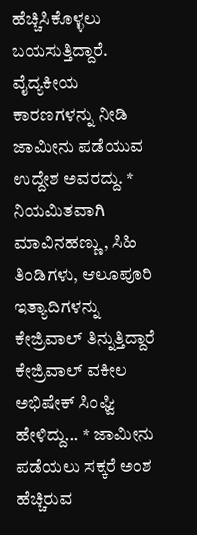ಹೆಚ್ಚಿಸಿಕೊಳ್ಳಲು ಬಯಸುತ್ತಿದ್ದಾರೆ. ವೈದ್ಯಕೀಯ ಕಾರಣಗಳನ್ನು ನೀಡಿ ಜಾಮೀನು ಪಡೆಯುವ ಉದ್ದೇಶ ಅವರದ್ದು. * ನಿಯಮಿತವಾಗಿ ಮಾವಿನಹಣ್ಣು, ಸಿಹಿ ತಿಂಡಿಗಳು, ಆಲೂಪೂರಿ ಇತ್ಯಾದಿಗಳನ್ನು ಕೇಜ್ರಿವಾಲ್‌ ತಿನ್ನುತ್ತಿದ್ದಾರೆ ಕೇಜ್ರಿವಾಲ್‌ ವಕೀಲ ಅಭಿಷೇಕ್‌ ಸಿಂಘ್ವಿ ಹೇಳಿದ್ದು... * ಜಾಮೀನು ಪಡೆಯಲು ಸಕ್ಕರೆ ಅಂಶ ಹೆಚ್ಚಿರುವ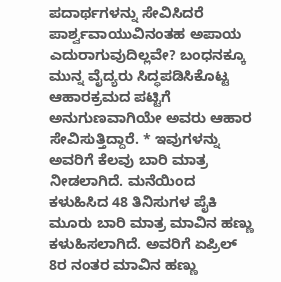ಪದಾರ್ಥಗಳನ್ನು ಸೇವಿಸಿದರೆ ಪಾರ್ಶ್ವವಾಯುವಿನಂತಹ ಅಪಾಯ ಎದುರಾಗುವುದಿಲ್ಲವೇ? ಬಂಧನಕ್ಕೂ ಮುನ್ನ ವೈದ್ಯರು ಸಿದ್ಧಪಡಿಸಿಕೊಟ್ಟ ಆಹಾರಕ್ರಮದ ಪಟ್ಟಿಗೆ ಅನುಗುಣವಾಗಿಯೇ ಅವರು ಆಹಾರ ಸೇವಿಸುತ್ತಿದ್ದಾರೆ. * ಇವುಗಳನ್ನು ಅವರಿಗೆ ಕೆಲವು ಬಾರಿ ಮಾತ್ರ ನೀಡಲಾಗಿದೆ. ಮನೆಯಿಂದ ಕಳುಹಿಸಿದ 48 ತಿನಿಸುಗಳ ಪೈಕಿ ಮೂರು ಬಾರಿ ಮಾತ್ರ ಮಾವಿನ ಹಣ್ಣು ಕಳುಹಿಸಲಾಗಿದೆ. ಅವರಿಗೆ ಏಪ್ರಿಲ್‌ 8ರ ನಂತರ ಮಾವಿನ ಹಣ್ಣು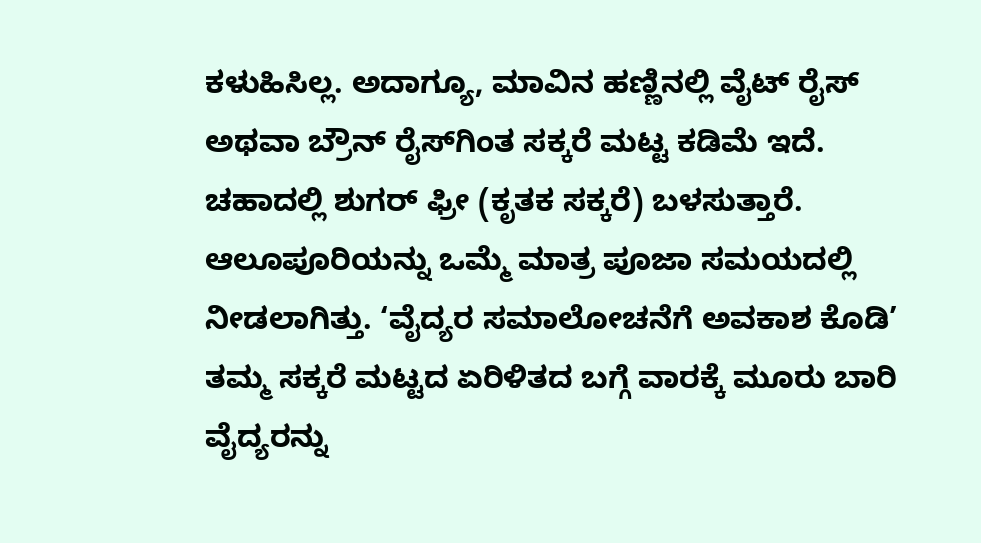ಕಳುಹಿಸಿಲ್ಲ. ಅದಾಗ್ಯೂ, ಮಾವಿನ ಹಣ್ಣಿನಲ್ಲಿ ವೈಟ್‌ ರೈಸ್‌ ಅಥವಾ ಬ್ರೌನ್‌ ರೈಸ್‌ಗಿಂತ ಸಕ್ಕರೆ ಮಟ್ಟ ಕಡಿಮೆ ಇದೆ. ಚಹಾದಲ್ಲಿ ಶುಗರ್‌ ಫ್ರೀ (ಕೃತಕ ಸಕ್ಕರೆ) ಬಳಸುತ್ತಾರೆ. ಆಲೂಪೂರಿಯನ್ನು ಒಮ್ಮೆ ಮಾತ್ರ ಪೂಜಾ ಸಮಯದಲ್ಲಿ ನೀಡಲಾಗಿತ್ತು. ‘ವೈದ್ಯರ ಸಮಾಲೋಚನೆಗೆ ಅವಕಾಶ ಕೊಡಿ’ ತಮ್ಮ ಸಕ್ಕರೆ ಮಟ್ಟದ ಏರಿಳಿತದ ಬಗ್ಗೆ ವಾರಕ್ಕೆ ಮೂರು ಬಾರಿ ವೈದ್ಯರನ್ನು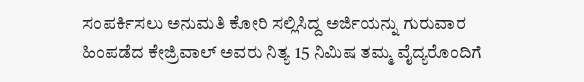ಸಂಪರ್ಕಿಸಲು ಅನುಮತಿ ಕೋರಿ ಸಲ್ಲಿಸಿದ್ದ ಅರ್ಜಿಯನ್ನು ಗುರುವಾರ ಹಿಂಪಡೆದ ಕೇಜ್ರಿವಾಲ್‌ ಅವರು ನಿತ್ಯ 15 ನಿಮಿಷ ತಮ್ಮ ವೈದ್ಯರೊಂದಿಗೆ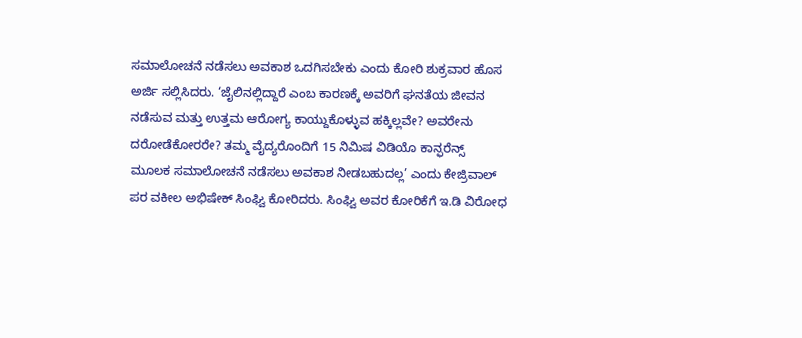ಸಮಾಲೋಚನೆ ನಡೆಸಲು ಅವಕಾಶ ಒದಗಿಸಬೇಕು ಎಂದು ಕೋರಿ ಶುಕ್ರವಾರ ಹೊಸ ಅರ್ಜಿ ಸಲ್ಲಿಸಿದರು. ‘ಜೈಲಿನಲ್ಲಿದ್ದಾರೆ ಎಂಬ ಕಾರಣಕ್ಕೆ ಅವರಿಗೆ ಘನತೆಯ ಜೀವನ ನಡೆಸುವ ಮತ್ತು ಉತ್ತಮ ಆರೋಗ್ಯ ಕಾಯ್ದುಕೊಳ್ಳುವ ಹಕ್ಕಿಲ್ಲವೇ? ಅವರೇನು ದರೋಡೆಕೋರರೇ? ತಮ್ಮ ವೈದ್ಯರೊಂದಿಗೆ 15 ನಿಮಿಷ ವಿಡಿಯೊ ಕಾನ್ಫರೆನ್ಸ್‌ ಮೂಲಕ ಸಮಾಲೋಚನೆ ನಡೆಸಲು ಅವಕಾಶ ನೀಡಬಹುದಲ್ಲ’ ಎಂದು ಕೇಜ್ರಿವಾಲ್‌ ಪರ ವಕೀಲ ಅಭಿಷೇಕ್‌ ಸಿಂಘ್ವಿ ಕೋರಿದರು. ಸಿಂಘ್ವಿ ಅವರ ಕೋರಿಕೆಗೆ ಇ.ಡಿ ವಿರೋಧ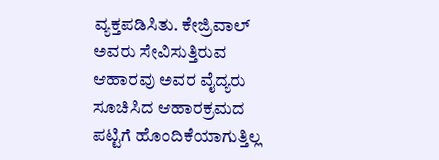ವ್ಯಕ್ತಪಡಿಸಿತು. ಕೇಜ್ರಿವಾಲ್‌ ಅವರು ಸೇವಿಸುತ್ತಿರುವ ಆಹಾರವು ಅವರ ವೈದ್ಯರು ಸೂಚಿಸಿದ ಆಹಾರಕ್ರಮದ ಪಟ್ಟಿಗೆ ಹೊಂದಿಕೆಯಾಗುತ್ತಿಲ್ಲ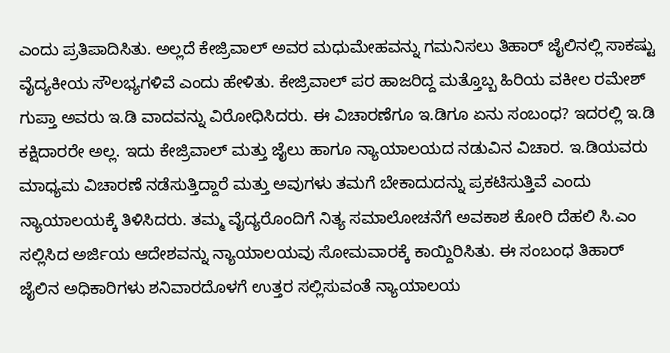ಎಂದು ಪ್ರತಿಪಾದಿಸಿತು. ಅಲ್ಲದೆ ಕೇಜ್ರಿವಾಲ್‌ ಅವರ ಮಧುಮೇಹವನ್ನು ಗಮನಿಸಲು ತಿಹಾರ್‌ ಜೈಲಿನಲ್ಲಿ ಸಾಕಷ್ಟು ವೈದ್ಯಕೀಯ ಸೌಲಭ್ಯಗಳಿವೆ ಎಂದು ಹೇಳಿತು. ಕೇಜ್ರಿವಾಲ್‌ ಪರ ಹಾಜರಿದ್ದ ಮತ್ತೊಬ್ಬ ಹಿರಿಯ ವಕೀಲ ರಮೇಶ್‌ ಗುಪ್ತಾ ಅವರು ಇ.ಡಿ ವಾದವನ್ನು ವಿರೋಧಿಸಿದರು. ಈ ವಿಚಾರಣೆಗೂ ಇ.ಡಿಗೂ ಏನು ಸಂಬಂಧ? ಇದರಲ್ಲಿ ಇ.ಡಿ ಕಕ್ಷಿದಾರರೇ ಅಲ್ಲ. ಇದು ಕೇಜ್ರಿವಾಲ್‌ ಮತ್ತು ಜೈಲು ಹಾಗೂ ನ್ಯಾಯಾಲಯದ ನಡುವಿನ ವಿಚಾರ. ಇ.ಡಿಯವರು ಮಾಧ್ಯಮ ವಿಚಾರಣೆ ನಡೆಸುತ್ತಿದ್ದಾರೆ ಮತ್ತು ಅವುಗಳು ತಮಗೆ ಬೇಕಾದುದನ್ನು ಪ್ರಕಟಿಸುತ್ತಿವೆ ಎಂದು ನ್ಯಾಯಾಲಯಕ್ಕೆ ತಿಳಿಸಿದರು. ತಮ್ಮ ವೈದ್ಯರೊಂದಿಗೆ ನಿತ್ಯ ಸಮಾಲೋಚನೆಗೆ ಅವಕಾಶ ಕೋರಿ ದೆಹಲಿ ಸಿ.ಎಂ ಸಲ್ಲಿಸಿದ ಅರ್ಜಿಯ ಆದೇಶವನ್ನು ನ್ಯಾಯಾಲಯವು ಸೋಮವಾರಕ್ಕೆ ಕಾಯ್ದಿರಿಸಿತು. ಈ ಸಂಬಂಧ ತಿಹಾರ್‌ ಜೈಲಿನ ಅಧಿಕಾರಿಗಳು ಶನಿವಾರದೊಳಗೆ ಉತ್ತರ ಸಲ್ಲಿಸುವಂತೆ ನ್ಯಾಯಾಲಯ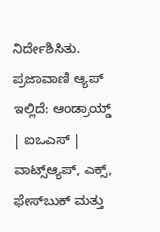ನಿರ್ದೇಶಿಸಿತು. ಪ್ರಜಾವಾಣಿ ಆ್ಯಪ್ ಇಲ್ಲಿದೆ: ಆಂಡ್ರಾಯ್ಡ್ | ಐಒಎಸ್ | ವಾಟ್ಸ್ಆ್ಯಪ್, ಎಕ್ಸ್, ಫೇಸ್‌ಬುಕ್ ಮತ್ತು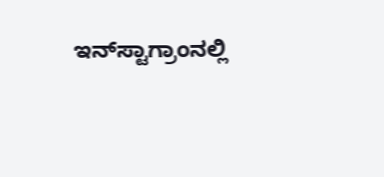ಇನ್‌ಸ್ಟಾಗ್ರಾಂನಲ್ಲಿ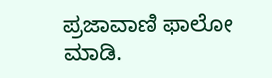ಪ್ರಜಾವಾಣಿ ಫಾಲೋ ಮಾಡಿ.